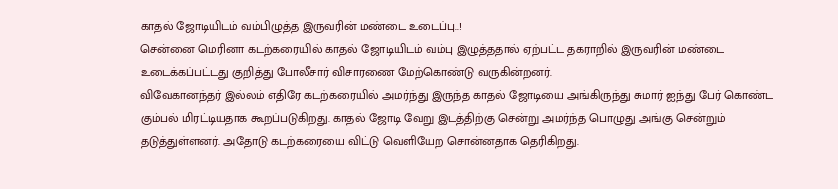காதல் ஜோடியிடம் வம்பிழுத்த இருவரின் மண்டை உடைப்பு..!
சென்னை மெரினா கடற்கரையில் காதல் ஜோடியிடம் வம்பு இழுத்ததால் ஏற்பட்ட தகராறில் இருவரின் மண்டை உடைக்கப்பட்டது குறித்து போலீசார் விசாரணை மேற்கொண்டு வருகின்றனர்.
விவேகானந்தர் இல்லம் எதிரே கடற்கரையில் அமர்ந்து இருந்த காதல் ஜோடியை அங்கிருந்து சுமார் ஐந்து பேர் கொண்ட கும்பல் மிரட்டியதாக கூறப்படுகிறது. காதல் ஜோடி வேறு இடத்திற்கு சென்று அமர்ந்த பொழுது அங்கு சென்றும் தடுத்துள்ளனர். அதோடு கடற்கரையை விட்டு வெளியேற சொன்னதாக தெரிகிறது.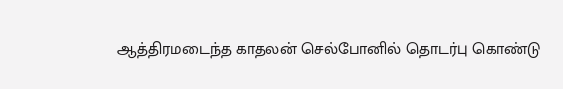ஆத்திரமடைந்த காதலன் செல்போனில் தொடர்பு கொண்டு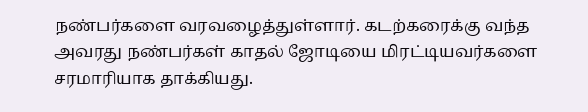நண்பர்களை வரவழைத்துள்ளார். கடற்கரைக்கு வந்த அவரது நண்பர்கள் காதல் ஜோடியை மிரட்டியவர்களை சரமாரியாக தாக்கியது.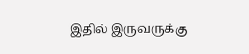இதில் இருவருக்கு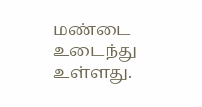மண்டை உடைந்து உள்ளது.